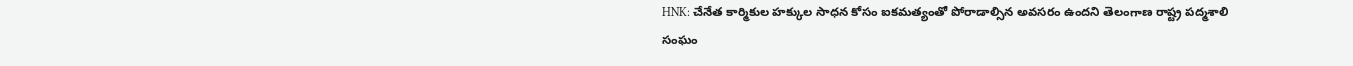HNK: చేనేత కార్మికుల హక్కుల సాధన కోసం ఐకమత్యంతో పోరాడాల్సిన అవసరం ఉందని తెలంగాణ రాష్ట్ర పద్మశాలి సంఘం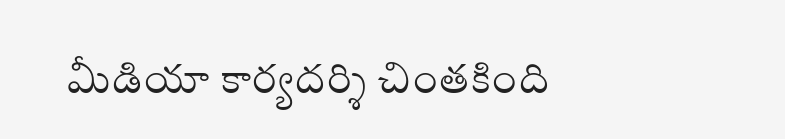మీడియా కార్యదర్శి చింతకింది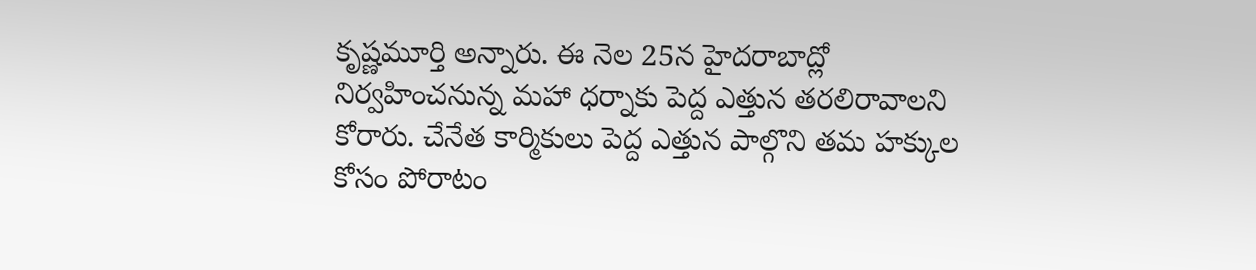కృష్ణమూర్తి అన్నారు. ఈ నెల 25న హైదరాబాద్లో నిర్వహించనున్న మహా ధర్నాకు పెద్ద ఎత్తున తరలిరావాలని కోరారు. చేనేత కార్మికులు పెద్ద ఎత్తున పాల్గొని తమ హక్కుల కోసం పోరాటం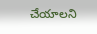చేయాలని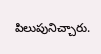పిలుపునిచ్చారు.